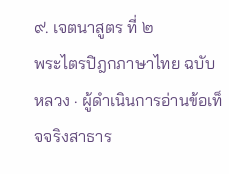๙. เจตนาสูตร ที่ ๒
พระไตรปิฎกภาษาไทย ฉบับหลวง · ผู้ดำเนินการอ่านข้อเท็จจริงสาธาร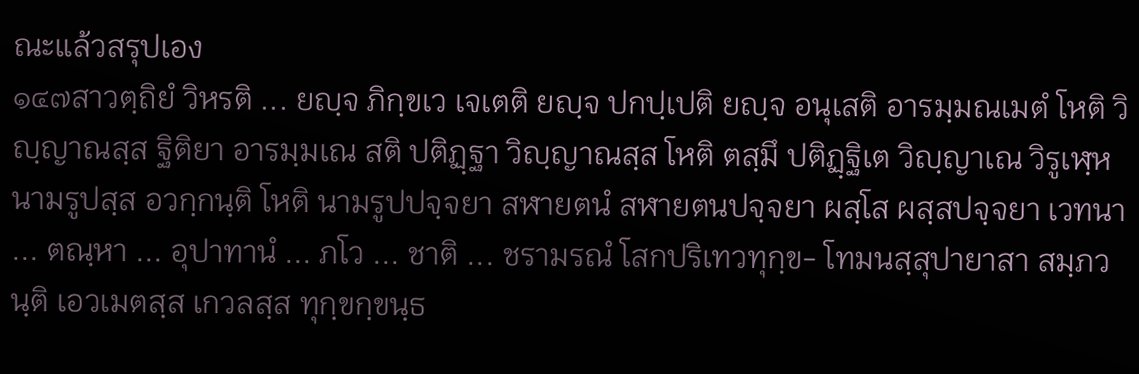ณะแล้วสรุปเอง
๑๔๗สาวตฺถิยํ วิหรติ ... ยญฺจ ภิกฺขเว เจเตติ ยญฺจ ปกปฺเปติ ยญฺจ อนุเสติ อารมฺมณเมตํ โหติ วิญฺญาณสฺส ฐิติยา อารมฺมเณ สติ ปติฏฺฐา วิญฺญาณสฺส โหติ ตสฺมึ ปติฏฺฐิเต วิญฺญาเณ วิรูเฬฺห นามรูปสฺส อวกฺกนฺติ โหติ นามรูปปจฺจยา สฬายตนํ สฬายตนปจฺจยา ผสฺโส ผสฺสปจฺจยา เวทนา ... ตณฺหา ... อุปาทานํ ... ภโว ... ชาติ ... ชรามรณํ โสกปริเทวทุกฺข- โทมนสฺสุปายาสา สมฺภวนฺติ เอวเมตสฺส เกวลสฺส ทุกฺขกฺขนฺธ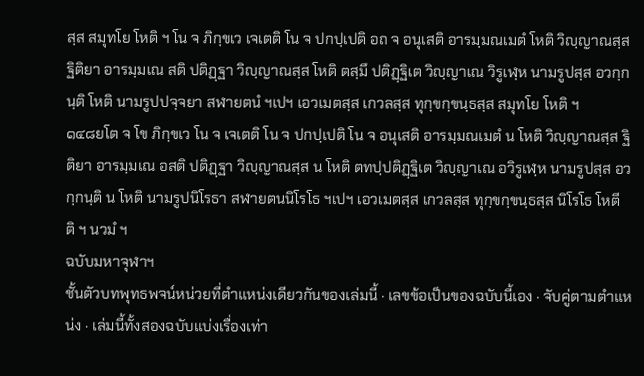สฺส สมุทโย โหติ ฯ โน จ ภิกฺขเว เจเตติ โน จ ปกปฺเปติ อถ จ อนุเสติ อารมฺมณเมตํ โหติ วิญฺญาณสฺส ฐิติยา อารมฺมเณ สติ ปติฏฺฐา วิญฺญาณสฺส โหติ ตสฺมึ ปติฏฺฐิเต วิญฺญาเณ วิรูเฬฺห นามรูปสฺส อวกฺกนฺติ โหติ นามรูปปจฺจยา สฬายตนํ ฯเปฯ เอวเมตสฺส เกวลสฺส ทุกฺขกฺขนฺธสฺส สมุทโย โหติ ฯ
๑๔๘ยโต จ โข ภิกฺขเว โน จ เจเตติ โน จ ปกปฺเปติ โน จ อนุเสติ อารมฺมณเมตํ น โหติ วิญฺญาณสฺส ฐิติยา อารมฺมเณ อสติ ปติฏฺฐา วิญฺญาณสฺส น โหติ ตทปฺปติฏฺฐิเต วิญฺญาเณ อวิรูเฬฺห นามรูปสฺส อวกฺกนฺติ น โหติ นามรูปนิโรธา สฬายตนนิโรโธ ฯเปฯ เอวเมตสฺส เกวลสฺส ทุกฺขกฺขนฺธสฺส นิโรโธ โหตีติ ฯ นวมํ ฯ
ฉบับมหาจุฬาฯ
ชั้นตัวบทพุทธพจน์หน่วยที่ตำแหน่งเดียวกันของเล่มนี้ · เลขข้อเป็นของฉบับนี้เอง · จับคู่ตามตำแหน่ง · เล่มนี้ทั้งสองฉบับแบ่งเรื่องเท่า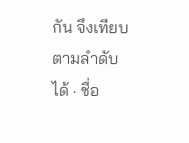กัน จึงเทียบตามลำดับได้ · ชื่อ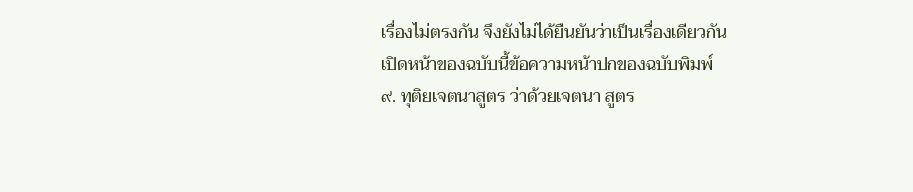เรื่องไม่ตรงกัน จึงยังไม่ได้ยืนยันว่าเป็นเรื่องเดียวกัน
เปิดหน้าของฉบับนี้ข้อความหน้าปกของฉบับพิมพ์
๙. ทุติยเจตนาสูตร ว่าด้วยเจตนา สูตร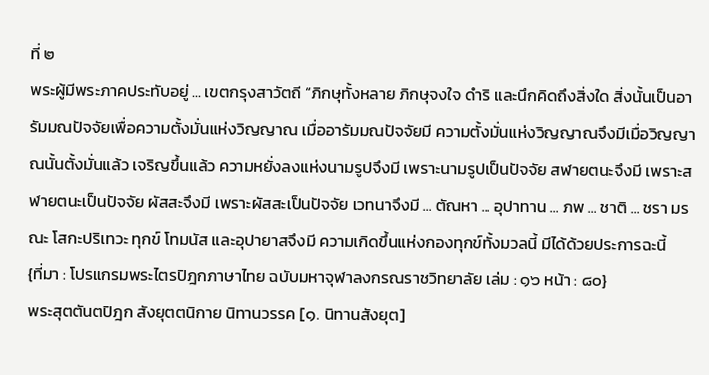ที่ ๒
พระผู้มีพระภาคประทับอยู่ ... เขตกรุงสาวัตถี “ภิกษุทั้งหลาย ภิกษุจงใจ ดำริ และนึกคิดถึงสิ่งใด สิ่งนั้นเป็นอารัมมณปัจจัยเพื่อความตั้งมั่นแห่งวิญญาณ เมื่ออารัมมณปัจจัยมี ความตั้งมั่นแห่งวิญญาณจึงมีเมื่อวิญญาณนั้นตั้งมั่นแล้ว เจริญขึ้นแล้ว ความหยั่งลงแห่งนามรูปจึงมี เพราะนามรูปเป็นปัจจัย สฬายตนะจึงมี เพราะสฬายตนะเป็นปัจจัย ผัสสะจึงมี เพราะผัสสะเป็นปัจจัย เวทนาจึงมี ... ตัณหา ... อุปาทาน ... ภพ ... ชาติ ... ชรา มรณะ โสกะปริเทวะ ทุกข์ โทมนัส และอุปายาสจึงมี ความเกิดขึ้นแห่งกองทุกข์ทั้งมวลนี้ มีได้ด้วยประการฉะนี้
{ที่มา : โปรแกรมพระไตรปิฎกภาษาไทย ฉบับมหาจุฬาลงกรณราชวิทยาลัย เล่ม : ๑๖ หน้า : ๘๐}
พระสุตตันตปิฎก สังยุตตนิกาย นิทานวรรค [๑. นิทานสังยุต]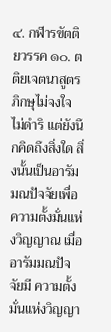๔. กฬารขัตติยวรรค ๑๐. ตติยเจตนาสูตร ภิกษุไม่จงใจ ไม่ดำริ แต่ยังนึกคิดถึงสิ่งใด สิ่งนั้นเป็นอารัมมณปัจจัยเพื่อ ความตั้งมั่นแห่งวิญญาณ เมื่ออารัมมณปัจจัยมี ความตั้งมั่นแห่งวิญญา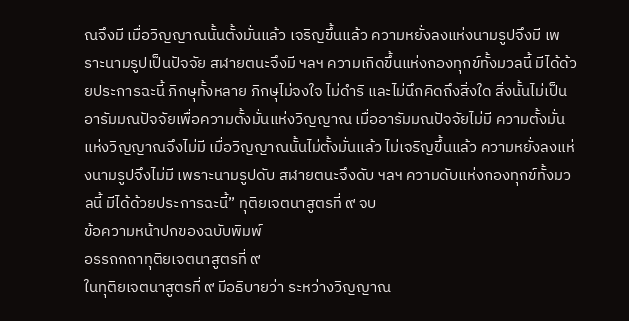ณจึงมี เมื่อวิญญาณนั้นตั้งมั่นแล้ว เจริญขึ้นแล้ว ความหยั่งลงแห่งนามรูปจึงมี เพราะนามรูปเป็นปัจจัย สฬายตนะจึงมี ฯลฯ ความเกิดขึ้นแห่งกองทุกข์ทั้งมวลนี้ มีได้ด้วยประการฉะนี้ ภิกษุทั้งหลาย ภิกษุไม่จงใจ ไม่ดำริ และไม่นึกคิดถึงสิ่งใด สิ่งนั้นไม่เป็น อารัมมณปัจจัยเพื่อความตั้งมั่นแห่งวิญญาณ เมื่ออารัมมณปัจจัยไม่มี ความตั้งมั่นแห่งวิญญาณจึงไม่มี เมื่อวิญญาณนั้นไม่ตั้งมั่นแล้ว ไม่เจริญขึ้นแล้ว ความหยั่งลงแห่งนามรูปจึงไม่มี เพราะนามรูปดับ สฬายตนะจึงดับ ฯลฯ ความดับแห่งกองทุกข์ทั้งมวลนี้ มีได้ด้วยประการฉะนี้” ทุติยเจตนาสูตรที่ ๙ จบ
ข้อความหน้าปกของฉบับพิมพ์
อรรถกถาทุติยเจตนาสูตรที่ ๙
ในทุติยเจตนาสูตรที่ ๙ มีอธิบายว่า ระหว่างวิญญาณ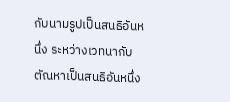กับนามรูปเป็นสนธิอันหนึ่ง ระหว่างเวทนากับตัณหาเป็นสนธิอันหนึ่ง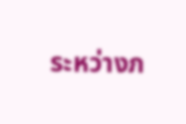ระหว่างภ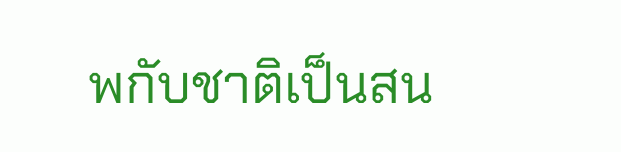พกับชาติเป็นสน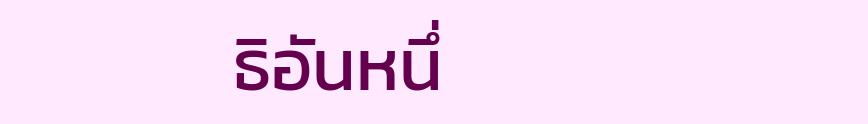ธิอันหนึ่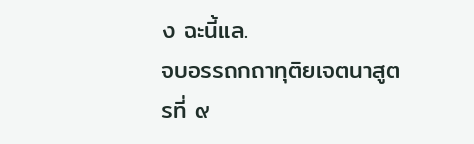ง ฉะนี้แล.
จบอรรถกถาทุติยเจตนาสูตรที่ ๙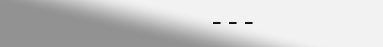---